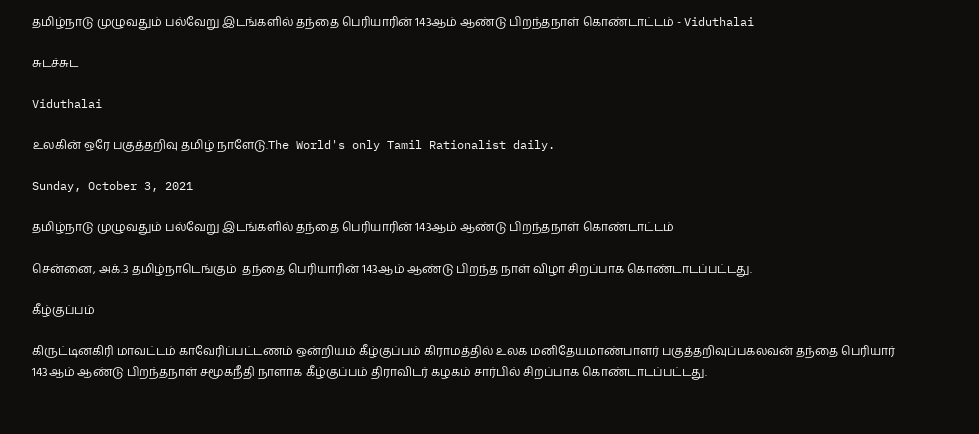தமிழ்நாடு முழுவதும் பல்வேறு இடங்களில் தந்தை பெரியாரின் 143ஆம் ஆண்டு பிறந்தநாள் கொண்டாட்டம் - Viduthalai

சுடச்சுட

Viduthalai

உலகின் ஒரே பகுத்தறிவு தமிழ் நாளேடு.The World's only Tamil Rationalist daily.

Sunday, October 3, 2021

தமிழ்நாடு முழுவதும் பல்வேறு இடங்களில் தந்தை பெரியாரின் 143ஆம் ஆண்டு பிறந்தநாள் கொண்டாட்டம்

சென்னை, அக்.3 தமிழ்நாடெங்கும்  தந்தை பெரியாரின் 143ஆம் ஆண்டு பிறந்த நாள் விழா சிறப்பாக கொண்டாடப்பட்டது.

கீழ்குப்பம்

கிருட்டினகிரி மாவட்டம் காவேரிப்பட்டணம் ஒன்றியம் கீழ்குப்பம் கிராமத்தில் உலக மனிதேயமாண்பாளர் பகுத்தறிவுப்பகலவன் தந்தை பெரியார் 143ஆம் ஆண்டு பிறந்தநாள் சமூகநீதி நாளாக கீழ்குப்பம் திராவிடர் கழகம் சார்பில் சிறப்பாக கொண்டாடப்பட்டது.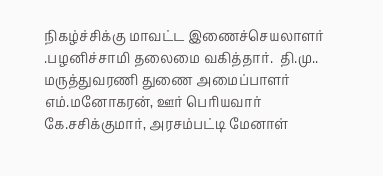நிகழ்ச்சிக்கு மாவட்ட இணைச்செயலாளர் .பழனிச்சாமி தலைமை வகித்தார்.  தி.மு.. மருத்துவரணி துணை அமைப்பாளர் எம்.மனோகரன், ஊர் பெரியவார் கே.சசிக்குமார், அரசம்பட்டி மேனாள்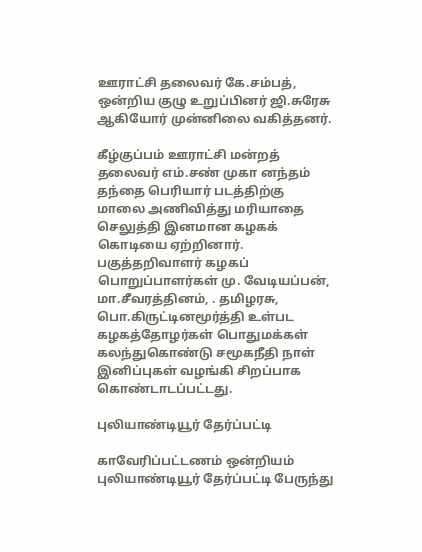ஊராட்சி தலைவர் கே.சம்பத், ஒன்றிய குழு உறுப்பினர் ஜி.சுரேசு ஆகியோர் முன்னிலை வகித்தனர்.

கீழ்குப்பம் ஊராட்சி மன்றத் தலைவர் எம்.சண் முகா னந்தம் தந்தை பெரியார் படத்திற்கு மாலை அணிவித்து மரியாதை செலுத்தி இனமான கழகக் கொடியை ஏற்றினார். பகுத்தறிவாளர் கழகப் பொறுப்பாளர்கள் மு. வேடியப்பன், மா.சீவரத்தினம், . தமிழரசு, பொ.கிருட்டினமூர்த்தி உள்பட கழகத்தோழர்கள் பொதுமக்கள் கலந்துகொண்டு சமூகநீதி நாள் இனிப்புகள் வழங்கி சிறப்பாக கொண்டாடப்பட்டது.

புலியாண்டியூர் தேர்ப்பட்டி

காவேரிப்பட்டணம் ஒன்றியம் புலியாண்டியூர் தேர்ப்பட்டி பேருந்து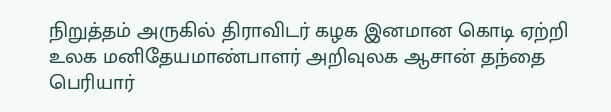நிறுத்தம் அருகில் திராவிடர் கழக இனமான கொடி ஏற்றி உலக மனிதேயமாண்பாளர் அறிவுலக ஆசான் தந்தை பெரியார்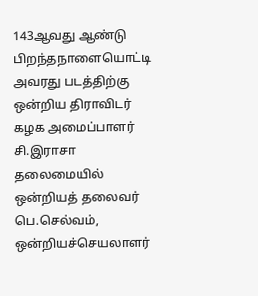143ஆவது ஆண்டு பிறந்தநாளையொட்டி அவரது படத்திற்கு ஒன்றிய திராவிடர் கழக அமைப்பாளர் சி.இராசா தலைமையில் ஒன்றியத் தலைவர் பெ.செல்வம், ஒன்றியச்செயலாளர்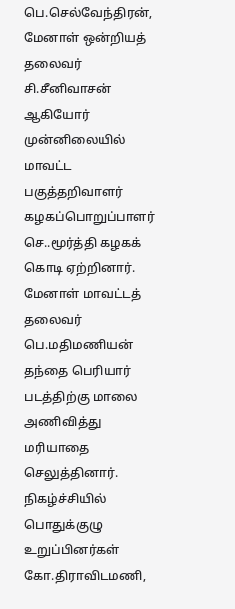பெ.செல்வேந்திரன், மேனாள் ஒன்றியத் தலைவர் சி.சீனிவாசன் ஆகியோர் முன்னிலையில் மாவட்ட பகுத்தறிவாளர் கழகப்பொறுப்பாளர் செ..மூர்த்தி கழகக் கொடி ஏற்றினார். மேனாள் மாவட்டத் தலைவர் பெ.மதிமணியன் தந்தை பெரியார் படத்திற்கு மாலை அணிவித்து மரியாதை செலுத்தினார்.  நிகழ்ச்சியில் பொதுக்குழு உறுப்பினர்கள் கோ.திராவிடமணி,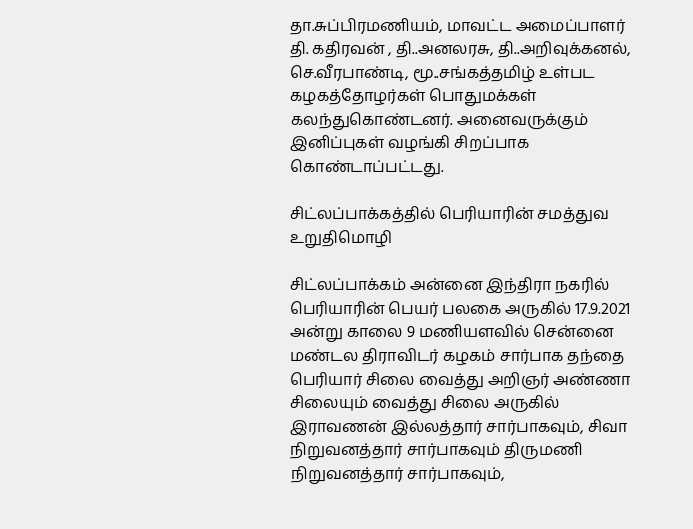தா.சுப்பிரமணியம், மாவட்ட அமைப்பாளர் தி. கதிரவன் , தி..அனலரசு, தி..அறிவுக்கனல், செ.வீரபாண்டி, மூ..சங்கத்தமிழ் உள்பட கழகத்தோழர்கள் பொதுமக்கள் கலந்துகொண்டனர். அனைவருக்கும் இனிப்புகள் வழங்கி சிறப்பாக கொண்டாப்பட்டது.

சிட்லப்பாக்கத்தில் பெரியாரின் சமத்துவ உறுதிமொழி

சிட்லப்பாக்கம் அன்னை இந்திரா நகரில் பெரியாரின் பெயர் பலகை அருகில் 17.9.2021 அன்று காலை 9 மணியளவில் சென்னை மண்டல திராவிடர் கழகம் சார்பாக தந்தை பெரியார் சிலை வைத்து அறிஞர் அண்ணா சிலையும் வைத்து சிலை அருகில் இராவணன் இல்லத்தார் சார்பாகவும், சிவா நிறுவனத்தார் சார்பாகவும் திருமணி நிறுவனத்தார் சார்பாகவும்,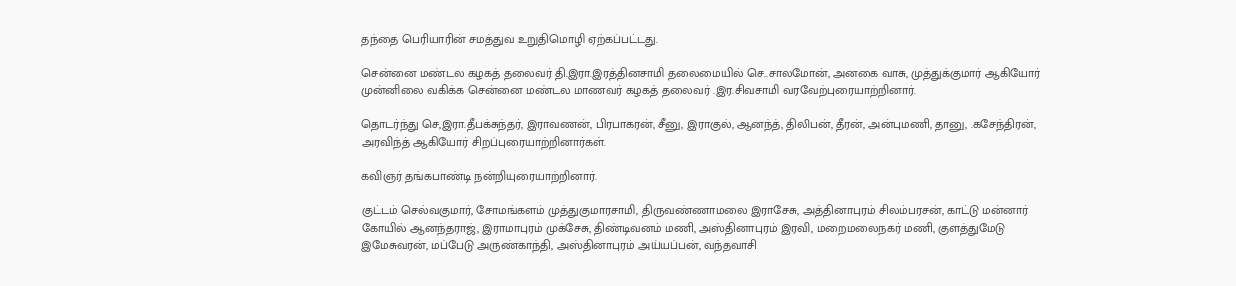தந்தை பெரியாரின் சமத்துவ உறுதிமொழி ஏற்கப்பட்டது.

சென்னை மண்டல கழகத் தலைவர் தி.இரா.இரத்தினசாமி தலைமையில் செ..சாலமோன், அனகை வாசு, முத்துக்குமார் ஆகியோர் முன்னிலை வகிக்க சென்னை மண்டல மாணவர் கழகத் தலைவர் .இர.சிவசாமி வரவேற்புரையாற்றினார்.

தொடர்ந்து செ,இரா.தீபக்சுந்தர், இராவணன், பிரபாகரன், சீனு, இராகுல், ஆனந்த், திலிபன், தீரன், அன்புமணி, தானு, .கசேந்திரன், அரவிந்த் ஆகியோர் சிறப்புரையாற்றினார்கள்.

கவிஞர் தங்கபாண்டி நன்றியுரையாற்றினார்.

குட்டம் செல்வகுமார், சோமங்களம் முத்துகுமாரசாமி, திருவண்ணாமலை இராசேசு, அத்தினாபுரம் சிலம்பரசன், காட்டு மன்னார் கோயில் ஆனந்தராஜ், இராமாபுரம் முக்சேசு, திண்டிவனம் மணி, அஸ்தினாபுரம் இரவி, மறைமலைநகர் மணி, குளத்துமேடு இமேசுவரன், மப்பேடு அருண்காந்தி, அஸ்தினாபுரம் அய்யப்பன், வந்தவாசி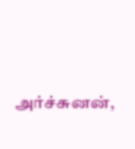அர்ச்சுனன்,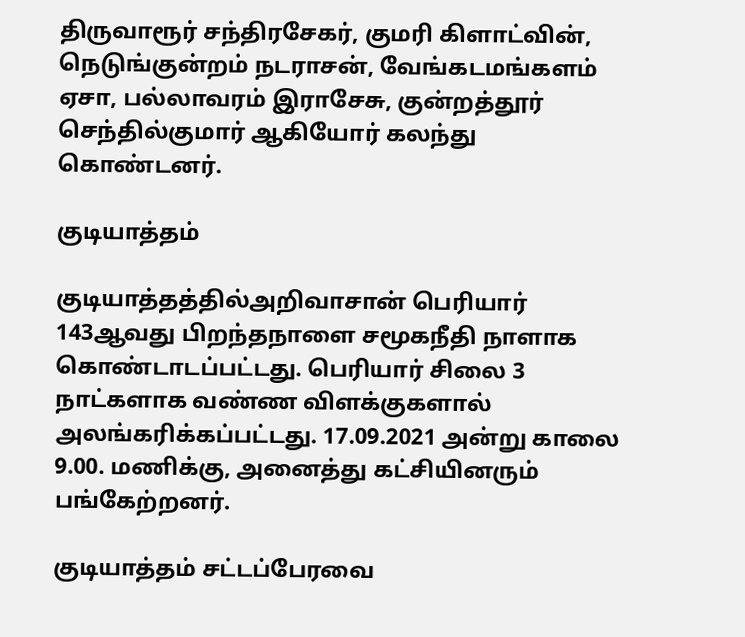திருவாரூர் சந்திரசேகர், குமரி கிளாட்வின், நெடுங்குன்றம் நடராசன், வேங்கடமங்களம் ஏசா, பல்லாவரம் இராசேசு, குன்றத்தூர் செந்தில்குமார் ஆகியோர் கலந்து கொண்டனர்.

குடியாத்தம்

குடியாத்தத்தில்அறிவாசான் பெரியார் 143ஆவது பிறந்தநாளை சமூகநீதி நாளாக கொண்டாடப்பட்டது. பெரியார் சிலை 3 நாட்களாக வண்ண விளக்குகளால் அலங்கரிக்கப்பட்டது. 17.09.2021 அன்று காலை 9.00. மணிக்கு, அனைத்து கட்சியினரும் பங்கேற்றனர்.

குடியாத்தம் சட்டப்பேரவை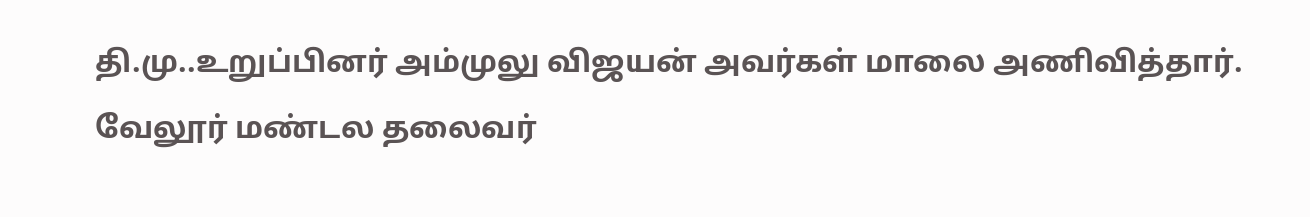தி.மு..உறுப்பினர் அம்முலு விஜயன் அவர்கள் மாலை அணிவித்தார். வேலூர் மண்டல தலைவர்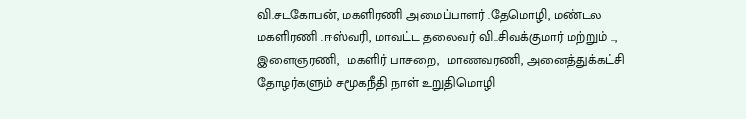வி.சடகோபன், மகளிரணி அமைப்பாளர் .தேமொழி, மண்டல மகளிரணி .ஈஸ்வரி, மாவட்ட தலைவர் வி..சிவக்குமார் மற்றும் .., இளைஞரணி,  மகளிர் பாசறை,  மாணவரணி, அனைத்துக்கட்சி தோழர்களும் சமூகநீதி நாள் உறுதிமொழி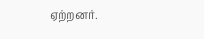ஏற்றனர்.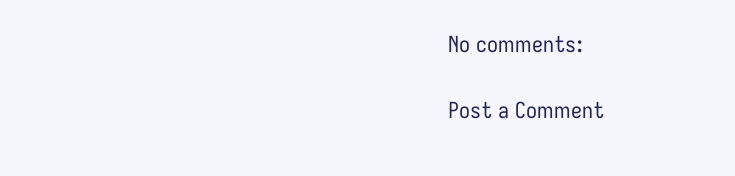No comments:

Post a Comment